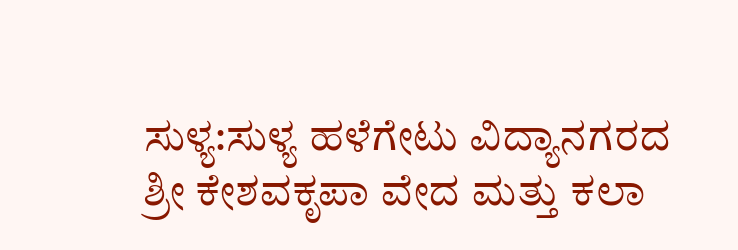ಸುಳ್ಯ:ಸುಳ್ಯ ಹಳೆಗೇಟು ವಿದ್ಯಾನಗರದ ಶ್ರೀ ಕೇಶವಕೃಪಾ ವೇದ ಮತ್ತು ಕಲಾ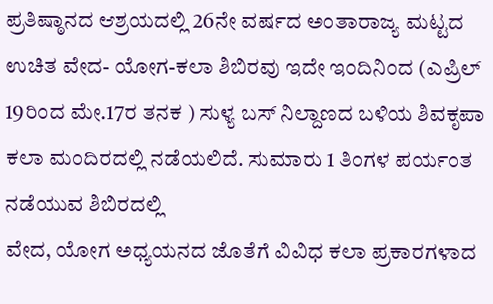ಪ್ರತಿಷ್ಠಾನದ ಆಶ್ರಯದಲ್ಲಿ 26ನೇ ವರ್ಷದ ಅಂತಾರಾಜ್ಯ ಮಟ್ಟದ ಉಚಿತ ವೇದ- ಯೋಗ-ಕಲಾ ಶಿಬಿರವು ಇದೇ ಇಂದಿನಿಂದ (ಎಪ್ರಿಲ್ 19ರಿಂದ ಮೇ.17ರ ತನಕ ) ಸುಳ್ಯ ಬಸ್ ನಿಲ್ದಾಣದ ಬಳಿಯ ಶಿವಕೃಪಾ ಕಲಾ ಮಂದಿರದಲ್ಲಿ ನಡೆಯಲಿದೆ. ಸುಮಾರು 1 ತಿಂಗಳ ಪರ್ಯಂತ ನಡೆಯುವ ಶಿಬಿರದಲ್ಲಿ
ವೇದ, ಯೋಗ ಅಧ್ಯಯನದ ಜೊತೆಗೆ ವಿವಿಧ ಕಲಾ ಪ್ರಕಾರಗಳಾದ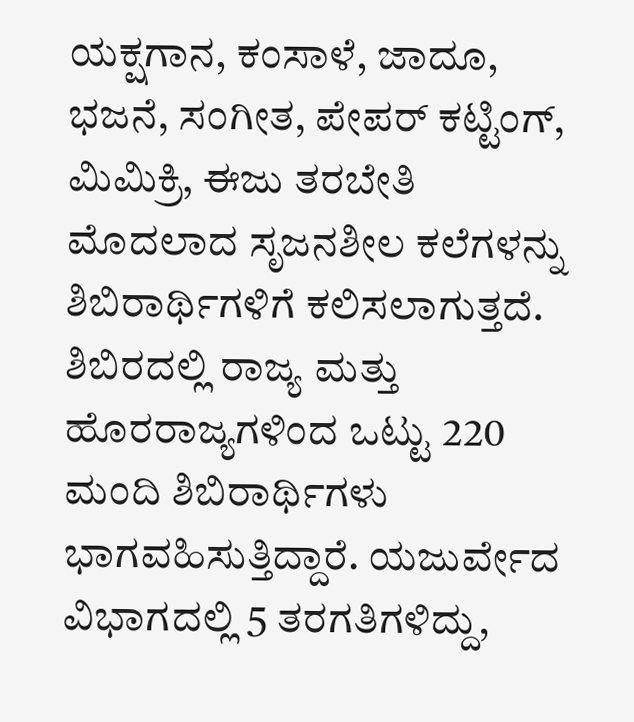ಯಕ್ಷಗಾನ, ಕಂಸಾಳೆ, ಜಾದೂ, ಭಜನೆ, ಸಂಗೀತ, ಪೇಪರ್ ಕಟ್ಟಿಂಗ್, ಮಿಮಿಕ್ರಿ, ಈಜು ತರಬೇತಿ ಮೊದಲಾದ ಸೃಜನಶೀಲ ಕಲೆಗಳನ್ನು ಶಿಬಿರಾರ್ಥಿಗಳಿಗೆ ಕಲಿಸಲಾಗುತ್ತದೆ. ಶಿಬಿರದಲ್ಲಿ ರಾಜ್ಯ ಮತ್ತು ಹೊರರಾಜ್ಯಗಳಿಂದ ಒಟ್ಟು 220 ಮಂದಿ ಶಿಬಿರಾರ್ಥಿಗಳು ಭಾಗವಹಿಸುತ್ತಿದ್ದಾರೆ. ಯಜುರ್ವೇದ ವಿಭಾಗದಲ್ಲಿ 5 ತರಗತಿಗಳಿದ್ದು,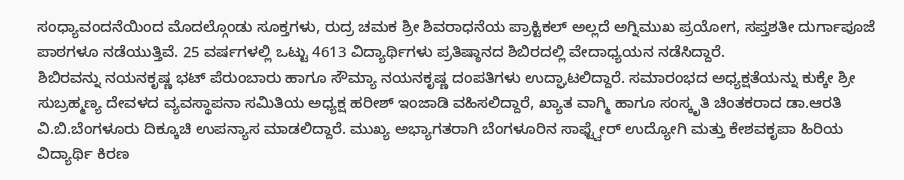ಸಂಧ್ಯಾವಂದನೆಯಿಂದ ಮೊದಲ್ಗೊಂಡು ಸೂಕ್ತಗಳು, ರುದ್ರ ಚಮಕ ಶ್ರೀ ಶಿವರಾಧನೆಯ ಪ್ರಾಕ್ಟಿಕಲ್ ಅಲ್ಲದೆ ಅಗ್ನಿಮುಖ ಪ್ರಯೋಗ, ಸಪ್ತಶತೀ ದುರ್ಗಾಪೂಜೆ ಪಾಠಗಳೂ ನಡೆಯುತ್ತಿವೆ. 25 ವರ್ಷಗಳಲ್ಲಿ ಒಟ್ಟು 4613 ವಿದ್ಯಾರ್ಥಿಗಳು ಪ್ರತಿಷ್ಠಾನದ ಶಿಬಿರದಲ್ಲಿ ವೇದಾಧ್ಯಯನ ನಡೆಸಿದ್ದಾರೆ.
ಶಿಬಿರವನ್ನು ನಯನಕೃಷ್ಣ ಭಟ್ ಪೆರುಂಬಾರು ಹಾಗೂ ಸೌಮ್ಯಾ ನಯನಕೃಷ್ಣ ದಂಪತಿಗಳು ಉದ್ಘಾಟಲಿದ್ದಾರೆ. ಸಮಾರಂಭದ ಅಧ್ಯಕ್ಷತೆಯನ್ನು ಕುಕ್ಕೇ ಶ್ರೀ ಸುಬ್ರಹ್ಮಣ್ಯ ದೇವಳದ ವ್ಯವಸ್ಥಾಪನಾ ಸಮಿತಿಯ ಅಧ್ಯಕ್ಷ ಹರೀಶ್ ಇಂಜಾಡಿ ವಹಿಸಲಿದ್ದಾರೆ, ಖ್ಯಾತ ವಾಗ್ಮಿ ಹಾಗೂ ಸಂಸ್ಕೃತಿ ಚಿಂತಕರಾದ ಡಾ.ಆರತಿ ವಿ.ಬಿ.ಬೆಂಗಳೂರು ದಿಕ್ಕೂಚಿ ಉಪನ್ಯಾಸ ಮಾಡಲಿದ್ದಾರೆ. ಮುಖ್ಯ ಅಭ್ಯಾಗತರಾಗಿ ಬೆಂಗಳೂರಿನ ಸಾಫ್ಟ್ವೇರ್ ಉದ್ಯೋಗಿ ಮತ್ತು ಕೇಶವಕೃಪಾ ಹಿರಿಯ ವಿದ್ಯಾರ್ಥಿ ಕಿರಣ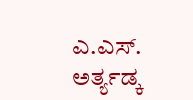ಎ.ಎಸ್. ಅರ್ತ್ಯಡ್ಕ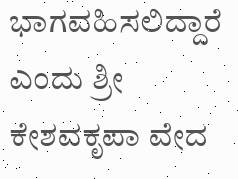ಭಾಗವಹಿಸಲಿದ್ದಾರೆ ಎಂದು ಶ್ರೀ ಕೇಶವಕೃಪಾ ವೇದ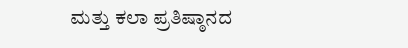ಮತ್ತು ಕಲಾ ಪ್ರತಿಷ್ಠಾನದ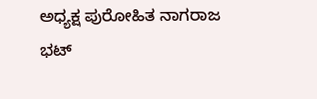ಅಧ್ಯಕ್ಷ ಪುರೋಹಿತ ನಾಗರಾಜ ಭಟ್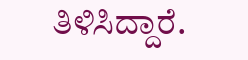ತಿಳಿಸಿದ್ದಾರೆ.